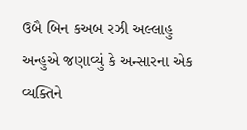ઉબૈ બિન કઅબ રઝી અલ્લાહુ અન્હુએ જણાવ્યું કે અન્સારના એક વ્યક્તિને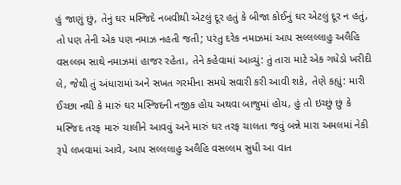હું જાણું છું, તેનું ઘર મસ્જિદે નબવીથી એટલું દૂર હતું કે બીજા કોઈનું ઘર એટલું દૂર ન હતું, તો પણ તેની એક પણ નમાઝ નહતી જતી; પરંતુ દરેક નમાઝમાં આપ સલ્લલ્લાહુ અલૈહિ વસલ્લમ સાથે નમાઝમાં હાજર રહેતા, તેને કહેવામાં આવ્યું: તું તારા માટે એક ગધેડો ખરીદી લે, જેથી તું અંધારામાં અને સખત ગરમીના સમયે સવારી કરી આવી શકે, તેણે કહ્યું: મારી ઈચ્છા નથી કે મારું ઘર મસ્જિદની નજીક હોય અથવા બાજુમાં હોય, હું તો ઇચ્છું છું કે મસ્જિદ તરફ મારું ચાલીને આવવું અને મારું ઘર તરફ ચાલતા જવું બન્ને મારા અમલમાં નેકી રૂપે લખવામાં આવે, આપ સલ્લલાહુ અલૈહિ વસલ્લમ સુધી આ વાત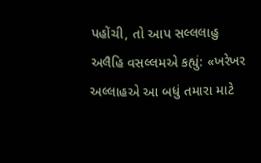પહોંચી, તો આપ સલ્લલાહુ અલૈહિ વસલ્લમએ કહ્યું: «ખરેખર અલ્લાહએ આ બધું તમારા માટે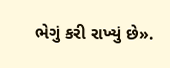ભેગું કરી રાખ્યું છે».